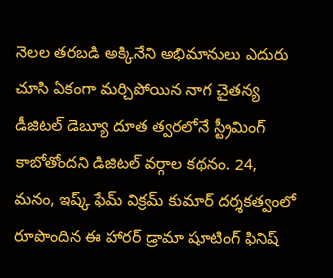నెలల తరబడి అక్కినేని అభిమానులు ఎదురు చూసి ఏకంగా మర్చిపోయిన నాగ చైతన్య డీజిటల్ డెబ్యూ దూత త్వరలోనే స్ట్రీమింగ్ కాబోతోందని డిజిటల్ వర్గాల కథనం. 24, మనం, ఇష్క్ ఫేమ్ విక్రమ్ కుమార్ దర్శకత్వంలో రూపొందిన ఈ హారర్ డ్రామా షూటింగ్ ఫినిష్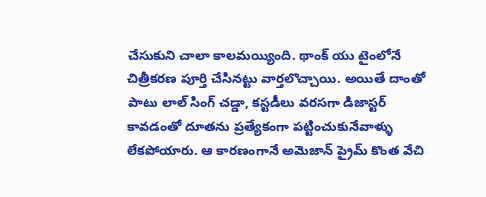చేసుకుని చాలా కాలమయ్యింది. థాంక్ యు టైంలోనే చిత్రీకరణ పూర్తి చేసినట్టు వార్తలొచ్చాయి. అయితే దాంతో పాటు లాల్ సింగ్ చడ్డా, కస్టడీలు వరసగా డిజాస్టర్ కావడంతో దూతను ప్రత్యేకంగా పట్టించుకునేవాళ్ళు లేకపోయారు. ఆ కారణంగానే అమెజాన్ ప్రైమ్ కొంత వేచి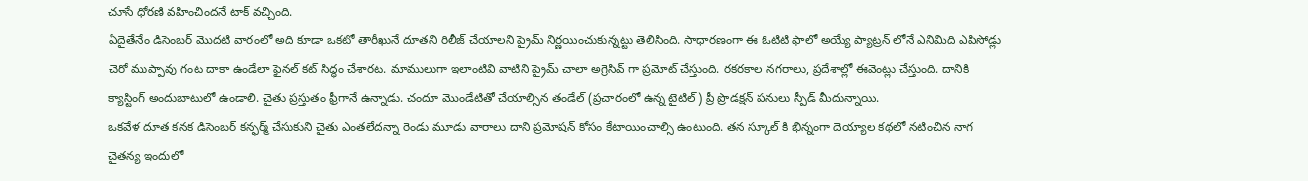చూసే ధోరణి వహించిందనే టాక్ వచ్చింది.
ఏదైతేనేం డిసెంబర్ మొదటి వారంలో అది కూడా ఒకటో తారీఖునే దూతని రిలీజ్ చేయాలని ప్రైమ్ నిర్ణయించుకున్నట్టు తెలిసింది. సాధారణంగా ఈ ఓటిటి ఫాలో అయ్యే ప్యాట్రన్ లోనే ఎనిమిది ఎపిసోడ్లు చెరో ముప్పావు గంట దాకా ఉండేలా ఫైనల్ కట్ సిద్ధం చేశారట. మాములుగా ఇలాంటివి వాటిని ప్రైమ్ చాలా అగ్రెసివ్ గా ప్రమోట్ చేస్తుంది. రకరకాల నగరాలు, ప్రదేశాల్లో ఈవెంట్లు చేస్తుంది. దానికి క్యాస్టింగ్ అందుబాటులో ఉండాలి. చైతు ప్రస్తుతం ఫ్రీగానే ఉన్నాడు. చందూ మొండేటితో చేయాల్సిన తండేల్ (ప్రచారంలో ఉన్న టైటిల్) ప్రీ ప్రొడక్షన్ పనులు స్పీడ్ మీదున్నాయి.
ఒకవేళ దూత కనక డిసెంబర్ కన్ఫర్మ్ చేసుకుని చైతు ఎంతలేదన్నా రెండు మూడు వారాలు దాని ప్రమోషన్ కోసం కేటాయించాల్సి ఉంటుంది. తన స్కూల్ కి భిన్నంగా దెయ్యాల కథలో నటించిన నాగ చైతన్య ఇందులో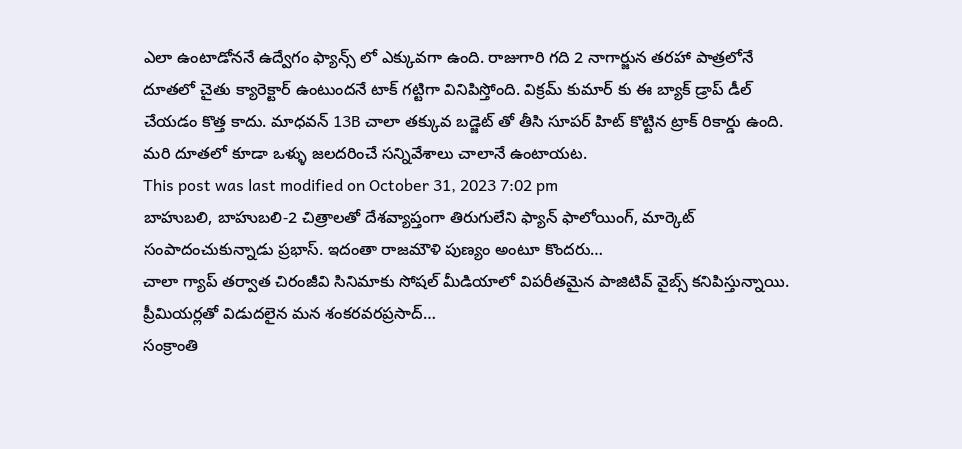ఎలా ఉంటాడోననే ఉద్వేగం ఫ్యాన్స్ లో ఎక్కువగా ఉంది. రాజుగారి గది 2 నాగార్జున తరహా పాత్రలోనే దూతలో చైతు క్యారెక్టార్ ఉంటుందనే టాక్ గట్టిగా వినిపిస్తోంది. విక్రమ్ కుమార్ కు ఈ బ్యాక్ డ్రాప్ డీల్ చేయడం కొత్త కాదు. మాధవన్ 13B చాలా తక్కువ బడ్జెట్ తో తీసి సూపర్ హిట్ కొట్టిన ట్రాక్ రికార్డు ఉంది. మరి దూతలో కూడా ఒళ్ళు జలదరించే సన్నివేశాలు చాలానే ఉంటాయట.
This post was last modified on October 31, 2023 7:02 pm
బాహుబలి, బాహుబలి-2 చిత్రాలతో దేశవ్యాప్తంగా తిరుగులేని ఫ్యాన్ ఫాలోయింగ్, మార్కెట్ సంపాదంచుకున్నాడు ప్రభాస్. ఇదంతా రాజమౌళి పుణ్యం అంటూ కొందరు…
చాలా గ్యాప్ తర్వాత చిరంజీవి సినిమాకు సోషల్ మీడియాలో విపరీతమైన పాజిటివ్ వైబ్స్ కనిపిస్తున్నాయి. ప్రీమియర్లతో విడుదలైన మన శంకరవరప్రసాద్…
సంక్రాంతి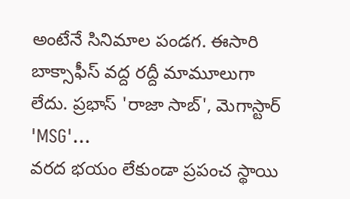అంటేనే సినిమాల పండగ. ఈసారి బాక్సాఫీస్ వద్ద రద్దీ మామూలుగా లేదు. ప్రభాస్ 'రాజా సాబ్', మెగాస్టార్ 'MSG'…
వరద భయం లేకుండా ప్రపంచ స్థాయి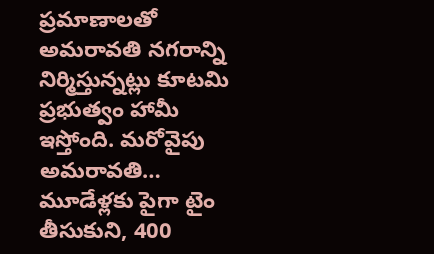ప్రమాణాలతో అమరావతి నగరాన్ని నిర్మిస్తున్నట్లు కూటమి ప్రభుత్వం హామీ ఇస్తోంది. మరోవైపు అమరావతి…
మూడేళ్లకు పైగా టైం తీసుకుని, 400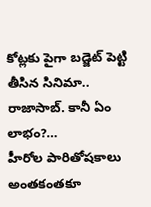కోట్లకు పైగా బడ్జెట్ పెట్టి తీసిన సినిమా.. రాజాసాబ్. కానీ ఏం లాభం?…
హీరోల పారితోషకాలు అంతకంతకూ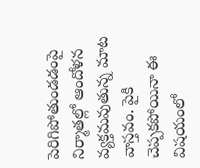పెరిగిపోతుండడంపై నిర్మాతల్లో ఆందోళన వ్యక్తమవుతున్న మాట వాస్తవం. పైకి చెప్పకపోయినా ఈ విషయంలో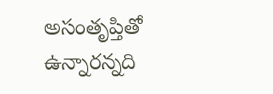అసంతృప్తితో ఉన్నారన్నది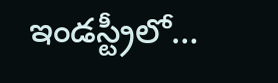ఇండస్ట్రీలో…